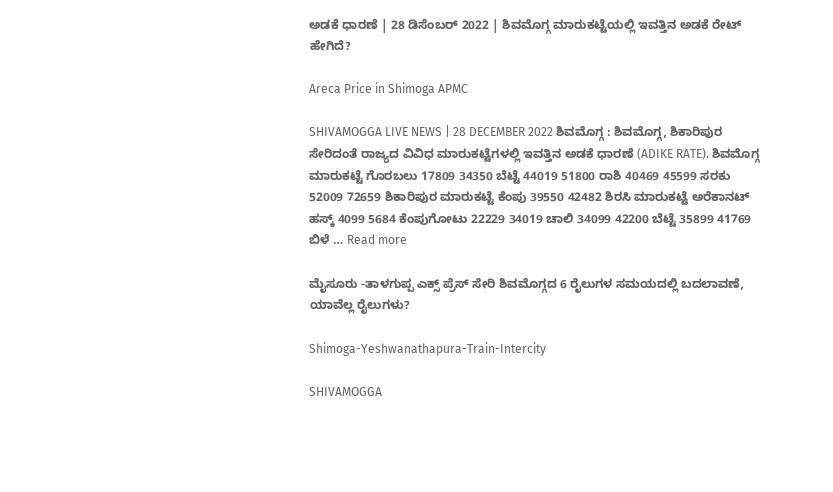ಅಡಕೆ ಧಾರಣೆ | 28 ಡಿಸೆಂಬರ್ 2022 | ಶಿವಮೊಗ್ಗ ಮಾರುಕಟ್ಟೆಯಲ್ಲಿ ಇವತ್ತಿನ ಅಡಕೆ ರೇಟ್ ಹೇಗಿದೆ?

Areca Price in Shimoga APMC

SHIVAMOGGA LIVE NEWS | 28 DECEMBER 2022 ಶಿವಮೊಗ್ಗ : ಶಿವಮೊಗ್ಗ, ಶಿಕಾರಿಪುರ ಸೇರಿದಂತೆ ರಾಜ್ಯದ ವಿವಿಧ ಮಾರುಕಟ್ಟೆಗಳಲ್ಲಿ ಇವತ್ತಿನ ಅಡಕೆ ಧಾರಣೆ (ADIKE RATE). ಶಿವಮೊಗ್ಗ ಮಾರುಕಟ್ಟೆ ಗೊರಬಲು 17809 34350 ಬೆಟ್ಟೆ 44019 51800 ರಾಶಿ 40469 45599 ಸರಕು 52009 72659 ಶಿಕಾರಿಪುರ ಮಾರುಕಟ್ಟೆ ಕೆಂಪು 39550 42482 ಶಿರಸಿ ಮಾರುಕಟ್ಟೆ ಅರೆಕಾನಟ್ ಹಸ್ಕ್ 4099 5684 ಕೆಂಪುಗೋಟು 22229 34019 ಚಾಲಿ 34099 42200 ಬೆಟ್ಟೆ 35899 41769 ಬಿಳೆ … Read more

ಮೈಸೂರು -ತಾಳಗುಪ್ಪ ಎಕ್ಸ್ ಪ್ರೆಸ್ ಸೇರಿ ಶಿವಮೊಗ್ಗದ 6 ರೈಲುಗಳ ಸಮಯದಲ್ಲಿ ಬದಲಾವಣೆ, ಯಾವೆಲ್ಲ ರೈಲುಗಳು?

Shimoga-Yeshwanathapura-Train-Intercity

SHIVAMOGGA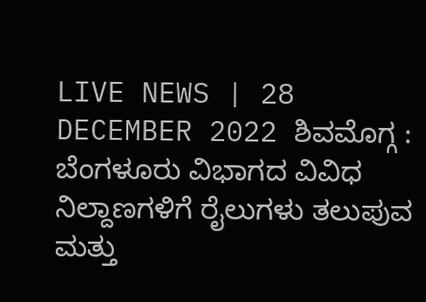LIVE NEWS | 28 DECEMBER 2022 ಶಿವಮೊಗ್ಗ : ಬೆಂಗಳೂರು ವಿಭಾಗದ ವಿವಿಧ ನಿಲ್ದಾಣಗಳಿಗೆ ರೈಲುಗಳು ತಲುಪುವ ಮತ್ತು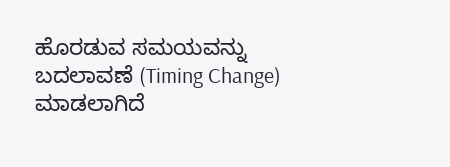ಹೊರಡುವ ಸಮಯವನ್ನು ಬದಲಾವಣೆ (Timing Change) ಮಾಡಲಾಗಿದೆ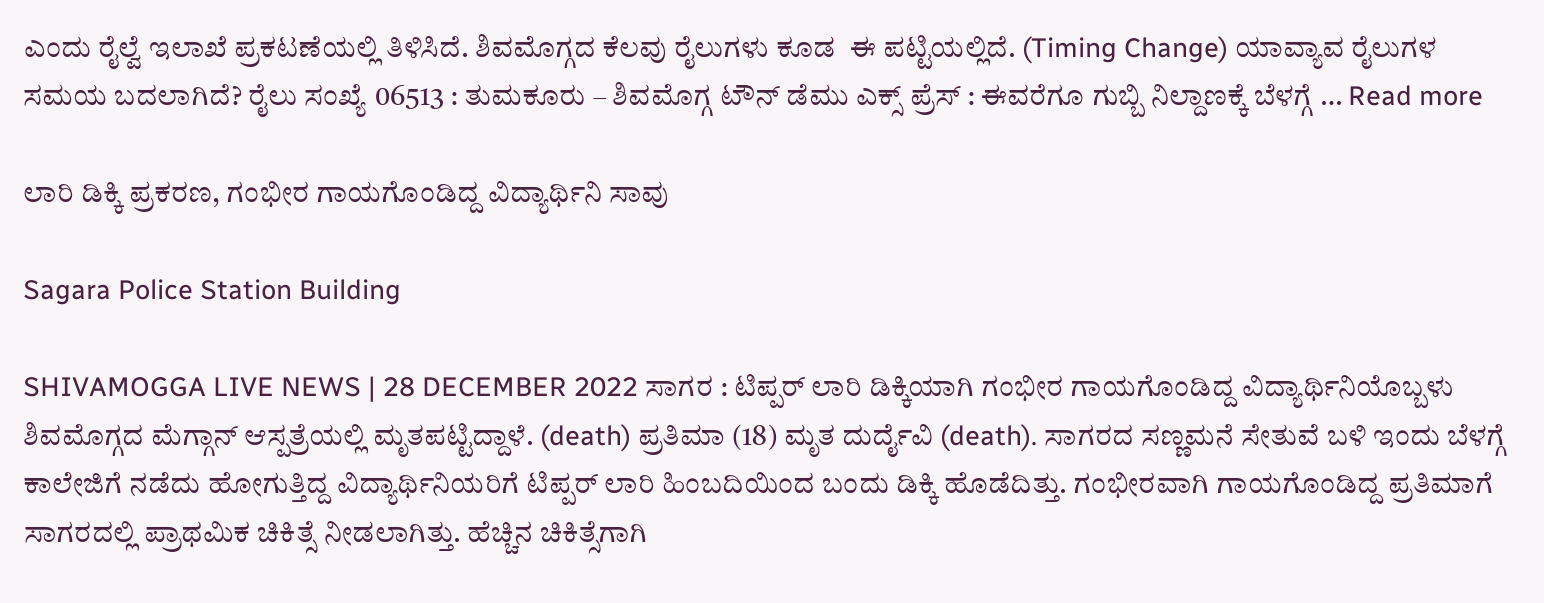ಎಂದು ರೈಲ್ವೆ ಇಲಾಖೆ ಪ್ರಕಟಣೆಯಲ್ಲಿ ತಿಳಿಸಿದೆ. ಶಿವಮೊಗ್ಗದ ಕೆಲವು ರೈಲುಗಳು ಕೂಡ  ಈ ಪಟ್ಟಿಯಲ್ಲಿದೆ. (Timing Change) ಯಾವ್ಯಾವ ರೈಲುಗಳ ಸಮಯ ಬದಲಾಗಿದೆ? ರೈಲು ಸಂಖ್ಯೆ 06513 : ತುಮಕೂರು – ಶಿವಮೊಗ್ಗ ಟೌನ್ ಡೆಮು ಎಕ್ಸ್ ಪ್ರೆಸ್ : ಈವರೆಗೂ ಗುಬ್ಬಿ ನಿಲ್ದಾಣಕ್ಕೆ ಬೆಳಗ್ಗೆ … Read more

ಲಾರಿ ಡಿಕ್ಕಿ ಪ್ರಕರಣ, ಗಂಭೀರ ಗಾಯಗೊಂಡಿದ್ದ ವಿದ್ಯಾರ್ಥಿನಿ ಸಾವು

Sagara Police Station Building

SHIVAMOGGA LIVE NEWS | 28 DECEMBER 2022 ಸಾಗರ : ಟಿಪ್ಪರ್ ಲಾರಿ ಡಿಕ್ಕಿಯಾಗಿ ಗಂಭೀರ ಗಾಯಗೊಂಡಿದ್ದ ವಿದ್ಯಾರ್ಥಿನಿಯೊಬ್ಬಳು ಶಿವಮೊಗ್ಗದ ಮೆಗ್ಗಾನ್ ಆಸ್ಪತ್ರೆಯಲ್ಲಿ ಮೃತಪಟ್ಟಿದ್ದಾಳೆ. (death) ಪ್ರತಿಮಾ (18) ಮೃತ ದುರ್ದೈವಿ (death). ಸಾಗರದ ಸಣ್ಣಮನೆ ಸೇತುವೆ ಬಳಿ ಇಂದು ಬೆಳಗ್ಗೆ ಕಾಲೇಜಿಗೆ ನಡೆದು ಹೋಗುತ್ತಿದ್ದ ವಿದ್ಯಾರ್ಥಿನಿಯರಿಗೆ ಟಿಪ್ಪರ್ ಲಾರಿ ಹಿಂಬದಿಯಿಂದ ಬಂದು ಡಿಕ್ಕಿ ಹೊಡೆದಿತ್ತು. ಗಂಭೀರವಾಗಿ ಗಾಯಗೊಂಡಿದ್ದ ಪ್ರತಿಮಾಗೆ ಸಾಗರದಲ್ಲಿ ಪ್ರಾಥಮಿಕ ಚಿಕಿತ್ಸೆ ನೀಡಲಾಗಿತ್ತು. ಹೆಚ್ಚಿನ ಚಿಕಿತ್ಸೆಗಾಗಿ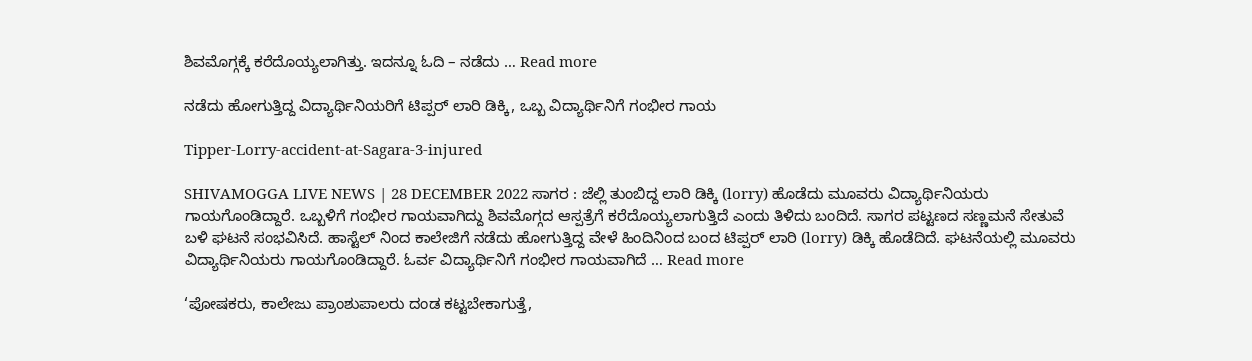ಶಿವಮೊಗ್ಗಕ್ಕೆ ಕರೆದೊಯ್ಯಲಾಗಿತ್ತು. ಇದನ್ನೂ ಓದಿ – ನಡೆದು … Read more

ನಡೆದು ಹೋಗುತ್ತಿದ್ದ ವಿದ್ಯಾರ್ಥಿನಿಯರಿಗೆ ಟಿಪ್ಪರ್ ಲಾರಿ ಡಿಕ್ಕಿ, ಒಬ್ಬ ವಿದ್ಯಾರ್ಥಿನಿಗೆ ಗಂಭೀರ ಗಾಯ

Tipper-Lorry-accident-at-Sagara-3-injured

SHIVAMOGGA LIVE NEWS | 28 DECEMBER 2022 ಸಾಗರ : ಜೆಲ್ಲಿ ತುಂಬಿದ್ದ ಲಾರಿ ಡಿಕ್ಕಿ (lorry) ಹೊಡೆದು ಮೂವರು ವಿದ್ಯಾರ್ಥಿನಿಯರು ಗಾಯಗೊಂಡಿದ್ದಾರೆ. ಒಬ್ಬಳಿಗೆ ಗಂಭೀರ ಗಾಯವಾಗಿದ್ದು ಶಿವಮೊಗ್ಗದ ಆಸ್ಪತ್ರೆಗೆ ಕರೆದೊಯ್ಯಲಾಗುತ್ತಿದೆ ಎಂದು ತಿಳಿದು ಬಂದಿದೆ. ಸಾಗರ ಪಟ್ಟಣದ ಸಣ್ಣಮನೆ ಸೇತುವೆ ಬಳಿ ಘಟನೆ ಸಂಭವಿಸಿದೆ. ಹಾಸ್ಟೆಲ್ ನಿಂದ ಕಾಲೇಜಿಗೆ ನಡೆದು ಹೋಗುತ್ತಿದ್ದ ವೇಳೆ ಹಿಂದಿನಿಂದ ಬಂದ ಟಿಪ್ಪರ್ ಲಾರಿ (lorry) ಡಿಕ್ಕಿ ಹೊಡೆದಿದೆ. ಘಟನೆಯಲ್ಲಿ ಮೂವರು ವಿದ್ಯಾರ್ಥಿನಿಯರು ಗಾಯಗೊಂಡಿದ್ದಾರೆ. ಓರ್ವ ವಿದ್ಯಾರ್ಥಿನಿಗೆ ಗಂಭೀರ ಗಾಯವಾಗಿದೆ … Read more

‘ಪೋಷಕರು, ಕಾಲೇಜು ಪ್ರಾಂಶುಪಾಲರು ದಂಡ ಕಟ್ಟಬೇಕಾಗುತ್ತೆ,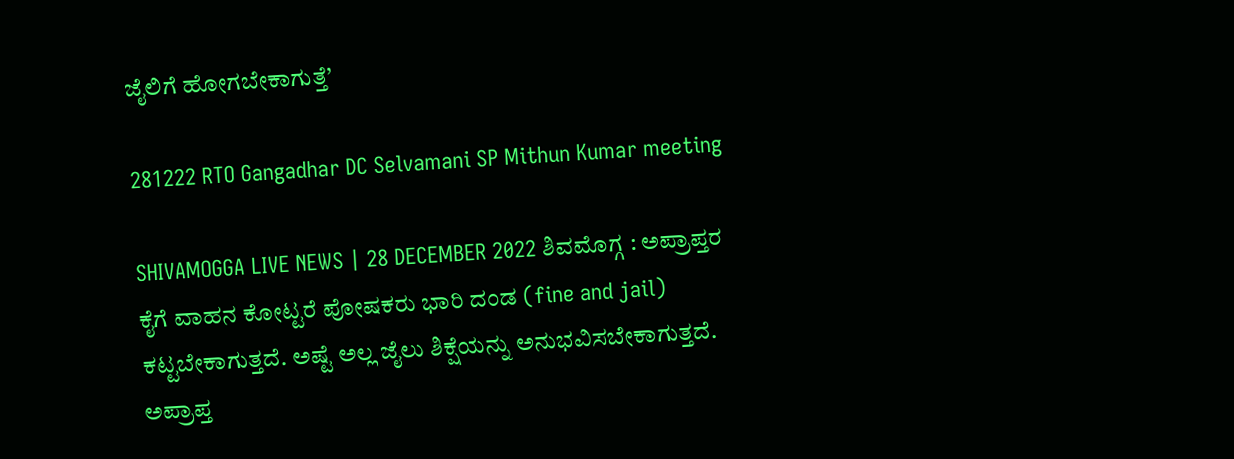ಜೈಲಿಗೆ ಹೋಗಬೇಕಾಗುತ್ತೆ’

281222 RTO Gangadhar DC Selvamani SP Mithun Kumar meeting

SHIVAMOGGA LIVE NEWS | 28 DECEMBER 2022 ಶಿವಮೊಗ್ಗ : ಅಪ್ರಾಪ್ತರ ಕೈಗೆ ವಾಹನ ಕೋಟ್ಟರೆ ಪೋಷಕರು ಭಾರಿ ದಂಡ (fine and jail) ಕಟ್ಟಬೇಕಾಗುತ್ತದೆ. ಅಷ್ಟೆ ಅಲ್ಲ ಜೈಲು ಶಿಕ್ಷೆಯನ್ನು ಅನುಭವಿಸಬೇಕಾಗುತ್ತದೆ. ಅಪ್ರಾಪ್ತ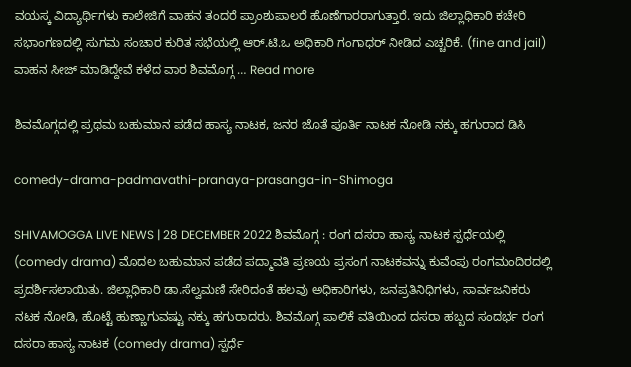ವಯಸ್ಕ ವಿದ್ಯಾರ್ಥಿಗಳು ಕಾಲೇಜಿಗೆ ವಾಹನ ತಂದರೆ ಪ್ರಾಂಶುಪಾಲರೆ ಹೊಣೆಗಾರರಾಗುತ್ತಾರೆ. ಇದು ಜಿಲ್ಲಾಧಿಕಾರಿ ಕಚೇರಿ ಸಭಾಂಗಣದಲ್ಲಿ ಸುಗಮ ಸಂಚಾರ ಕುರಿತ ಸಭೆಯಲ್ಲಿ ಆರ್.ಟಿ.ಒ ಅಧಿಕಾರಿ ಗಂಗಾಧರ್ ನೀಡಿದ ಎಚ್ಚರಿಕೆ. (fine and jail) ವಾಹನ ಸೀಜ್ ಮಾಡಿದ್ದೇವೆ ಕಳೆದ ವಾರ ಶಿವಮೊಗ್ಗ … Read more

ಶಿವಮೊಗ್ಗದಲ್ಲಿ ಪ್ರಥಮ ಬಹುಮಾನ ಪಡೆದ ಹಾಸ್ಯ ನಾಟಕ, ಜನರ ಜೊತೆ ಪೂರ್ತಿ ನಾಟಕ ನೋಡಿ ನಕ್ಕು ಹಗುರಾದ ಡಿಸಿ

comedy-drama-padmavathi-pranaya-prasanga-in-Shimoga

SHIVAMOGGA LIVE NEWS | 28 DECEMBER 2022 ಶಿವಮೊಗ್ಗ : ರಂಗ ದಸರಾ ಹಾಸ್ಯ ನಾಟಕ ಸ್ಪರ್ಧೆಯಲ್ಲಿ (comedy drama) ಮೊದಲ ಬಹುಮಾನ ಪಡೆದ ಪದ್ಮಾವತಿ ಪ್ರಣಯ ಪ್ರಸಂಗ ನಾಟಕವನ್ನು ಕುವೆಂಪು ರಂಗಮಂದಿರದಲ್ಲಿ ಪ್ರದರ್ಶಿಸಲಾಯಿತು. ಜಿಲ್ಲಾಧಿಕಾರಿ ಡಾ.ಸೆಲ್ವಮಣಿ ಸೇರಿದಂತೆ ಹಲವು ಅಧಿಕಾರಿಗಳು, ಜನಪ್ರತಿನಿಧಿಗಳು, ಸಾರ್ವಜನಿಕರು ನಟಕ ನೋಡಿ, ಹೊಟ್ಟೆ ಹುಣ್ಣಾಗುವಷ್ಟು ನಕ್ಕು ಹಗುರಾದರು. ಶಿವಮೊಗ್ಗ ಪಾಲಿಕೆ ವತಿಯಿಂದ ದಸರಾ ಹಬ್ಬದ ಸಂದರ್ಭ ರಂಗ ದಸರಾ ಹಾಸ್ಯ ನಾಟಕ (comedy drama) ಸ್ಪರ್ಧೆ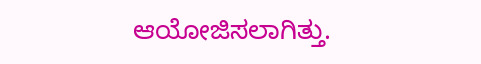ಆಯೋಜಿಸಲಾಗಿತ್ತು.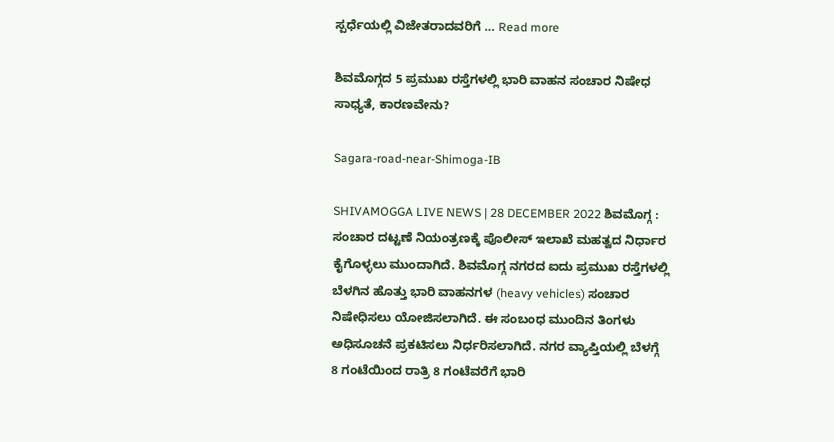ಸ್ಪರ್ಧೆಯಲ್ಲಿ ವಿಜೇತರಾದವರಿಗೆ … Read more

ಶಿವಮೊಗ್ಗದ 5 ಪ್ರಮುಖ ರಸ್ತೆಗಳಲ್ಲಿ ಭಾರಿ ವಾಹನ ಸಂಚಾರ ನಿಷೇಧ ಸಾಧ್ಯತೆ, ಕಾರಣವೇನು?

Sagara-road-near-Shimoga-IB

SHIVAMOGGA LIVE NEWS | 28 DECEMBER 2022 ಶಿವಮೊಗ್ಗ : ಸಂಚಾರ ದಟ್ಟಣೆ ನಿಯಂತ್ರಣಕ್ಕೆ ಪೊಲೀಸ್ ಇಲಾಖೆ ಮಹತ್ವದ ನಿರ್ಧಾರ ಕೈಗೊಳ್ಳಲು ಮುಂದಾಗಿದೆ. ಶಿವಮೊಗ್ಗ ನಗರದ ಐದು ಪ್ರಮುಖ ರಸ್ತೆಗಳಲ್ಲಿ ಬೆಳಗಿನ ಹೊತ್ತು ಭಾರಿ ವಾಹನಗಳ (heavy vehicles) ಸಂಚಾರ ನಿಷೇಧಿಸಲು ಯೋಜಿಸಲಾಗಿದೆ. ಈ ಸಂಬಂಧ ಮುಂದಿನ ತಿಂಗಳು ಅಧಿಸೂಚನೆ ಪ್ರಕಟಿಸಲು ನಿರ್ಧರಿಸಲಾಗಿದೆ. ನಗರ ವ್ಯಾಪ್ತಿಯಲ್ಲಿ ಬೆಳಗ್ಗೆ 8 ಗಂಟೆಯಿಂದ ರಾತ್ರಿ 8 ಗಂಟೆವರೆಗೆ ಭಾರಿ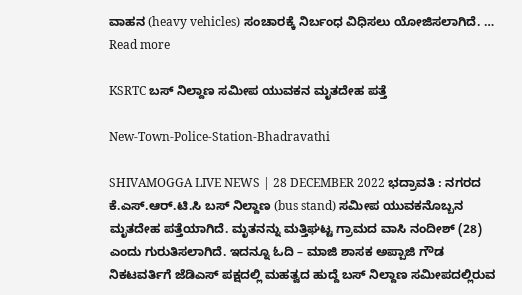ವಾಹನ (heavy vehicles) ಸಂಚಾರಕ್ಕೆ ನಿರ್ಬಂಧ ವಿಧಿಸಲು ಯೋಜಿಸಲಾಗಿದೆ. … Read more

KSRTC ಬಸ್ ನಿಲ್ದಾಣ ಸಮೀಪ ಯುವಕನ ಮೃತದೇಹ ಪತ್ತೆ

New-Town-Police-Station-Bhadravathi

SHIVAMOGGA LIVE NEWS | 28 DECEMBER 2022 ಭದ್ರಾವತಿ : ನಗರದ ಕೆ.ಎಸ್.ಆರ್.ಟಿ.ಸಿ ಬಸ್ ನಿಲ್ದಾಣ (bus stand) ಸಮೀಪ ಯುವಕನೊಬ್ಬನ ಮೃತದೇಹ ಪತ್ತೆಯಾಗಿದೆ. ಮೃತನನ್ನು ಮತ್ತಿಘಟ್ಟ ಗ್ರಾಮದ ವಾಸಿ ನಂದೀಶ್ (28) ಎಂದು ಗುರುತಿಸಲಾಗಿದೆ. ಇದನ್ನೂ ಓದಿ – ಮಾಜಿ ಶಾಸಕ ಅಪ್ಪಾಜಿ ಗೌಡ ನಿಕಟವರ್ತಿಗೆ ಜೆಡಿಎಸ್ ಪಕ್ಷದಲ್ಲಿ ಮಹತ್ವದ ಹುದ್ದೆ ಬಸ್ ನಿಲ್ದಾಣ ಸಮೀಪದಲ್ಲಿರುವ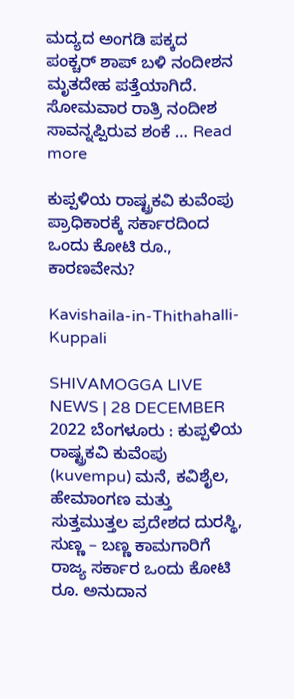ಮದ್ಯದ ಅಂಗಡಿ ಪಕ್ಕದ ಪಂಕ್ಚರ್ ಶಾಪ್ ಬಳಿ ನಂದೀಶನ ಮೃತದೇಹ ಪತ್ತೆಯಾಗಿದೆ. ಸೋಮವಾರ ರಾತ್ರಿ ನಂದೀಶ ಸಾವನ್ನಪ್ಪಿರುವ ಶಂಕೆ … Read more

ಕುಪ್ಪಳಿಯ ರಾಷ್ಟ್ರಕವಿ ಕುವೆಂಪು ಪ್ರಾಧಿಕಾರಕ್ಕೆ ಸರ್ಕಾರದಿಂದ ಒಂದು ಕೋಟಿ ರೂ., ಕಾರಣವೇನು?

Kavishaila-in-Thithahalli-Kuppali

SHIVAMOGGA LIVE NEWS | 28 DECEMBER 2022 ಬೆಂಗಳೂರು : ಕುಪ್ಪಳಿಯ ರಾಷ್ಟ್ರಕವಿ ಕುವೆಂಪು (kuvempu) ಮನೆ, ಕವಿಶೈಲ, ಹೇಮಾಂಗಣ ಮತ್ತು ಸುತ್ತಮುತ್ತಲ ಪ್ರದೇಶದ ದುರಸ್ಥಿ, ಸುಣ್ಣ – ಬಣ್ಣ ಕಾಮಗಾರಿಗೆ ರಾಜ್ಯ ಸರ್ಕಾರ ಒಂದು ಕೋಟಿ ರೂ. ಅನುದಾನ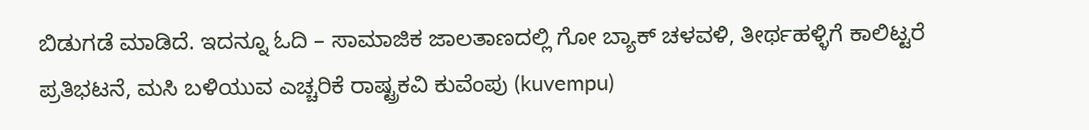ಬಿಡುಗಡೆ ಮಾಡಿದೆ. ಇದನ್ನೂ ಓದಿ – ಸಾಮಾಜಿಕ ಜಾಲತಾಣದಲ್ಲಿ ಗೋ ಬ್ಯಾಕ್ ಚಳವಳಿ, ತೀರ್ಥಹಳ್ಳಿಗೆ ಕಾಲಿಟ್ಟರೆ ಪ್ರತಿಭಟನೆ, ಮಸಿ ಬಳಿಯುವ ಎಚ್ಚರಿಕೆ ರಾಷ್ಟ್ರಕವಿ ಕುವೆಂಪು (kuvempu)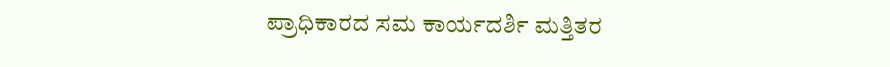ಪ್ರಾಧಿಕಾರದ ಸಮ ಕಾರ್ಯದರ್ಶಿ ಮತ್ತಿತರ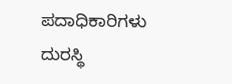ಪದಾಧಿಕಾರಿಗಳು ದುರಸ್ಥಿ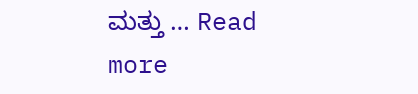ಮತ್ತು … Read more